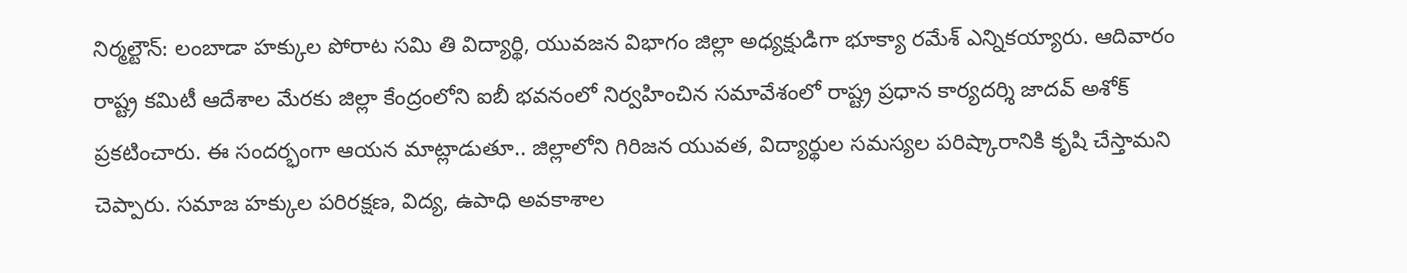నిర్మల్టౌన్: లంబాడా హక్కుల పోరాట సమి తి విద్యార్థి, యువజన విభాగం జిల్లా అధ్యక్షుడిగా భూక్యా రమేశ్ ఎన్నికయ్యారు. ఆదివారం రాష్ట్ర కమిటీ ఆదేశాల మేరకు జిల్లా కేంద్రంలోని ఐబీ భవనంలో నిర్వహించిన సమావేశంలో రాష్ట్ర ప్రధాన కార్యదర్శి జాదవ్ అశోక్ ప్రకటించారు. ఈ సందర్భంగా ఆయన మాట్లాడుతూ.. జిల్లాలోని గిరిజన యువత, విద్యార్థుల సమస్యల పరిష్కారానికి కృషి చేస్తామని చెప్పారు. సమాజ హక్కుల పరిరక్షణ, విద్య, ఉపాధి అవకాశాల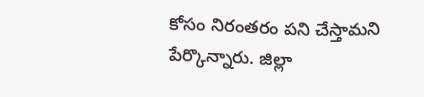కోసం నిరంతరం పని చేస్తామని పేర్కొన్నారు. జిల్లా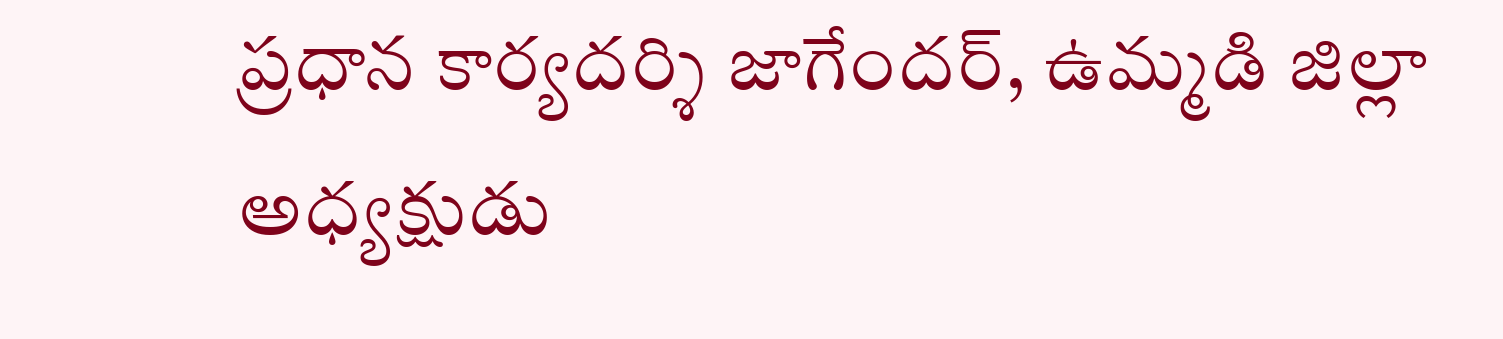ప్రధాన కార్యదర్శి జాగేందర్, ఉమ్మడి జిల్లా అధ్యక్షుడు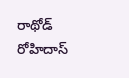రాథోడ్ రోహిదాస్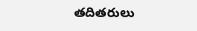తదితరులు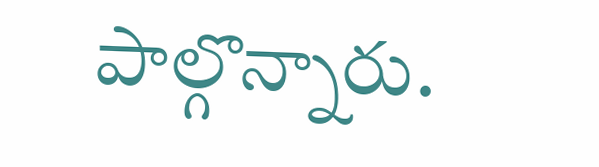పాల్గొన్నారు.